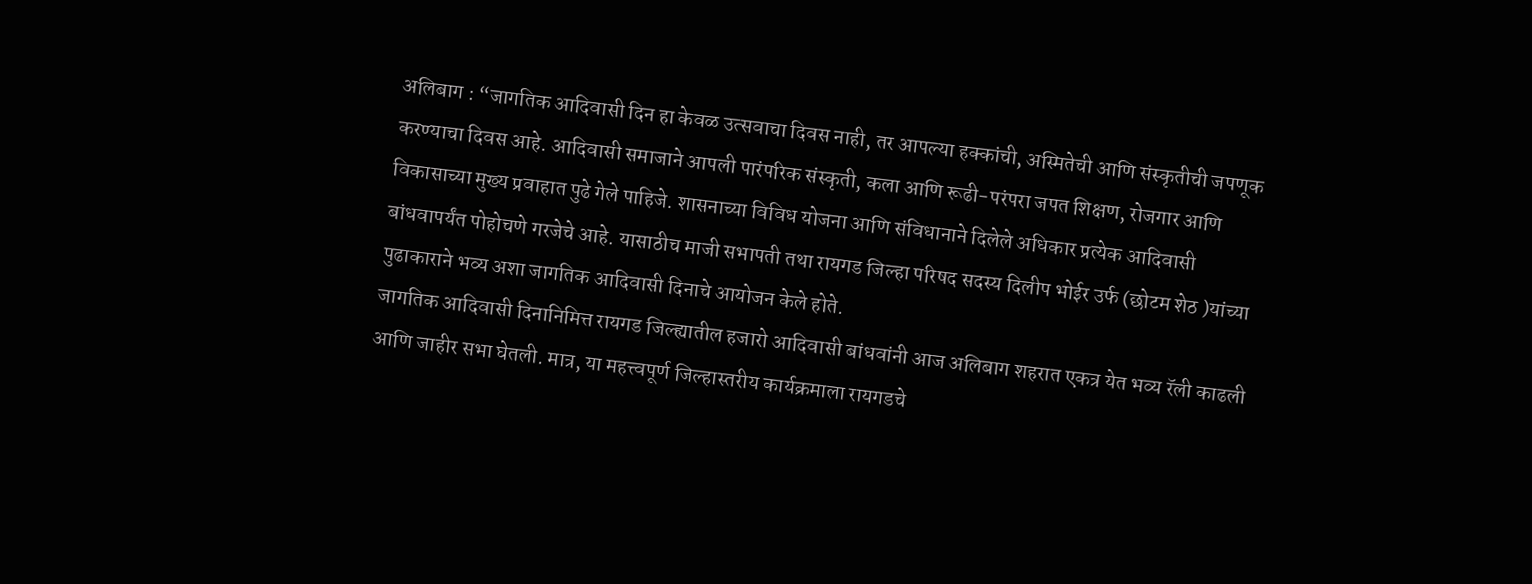अलिबाग : “जागतिक आदिवासी दिन हा केवळ उत्सवाचा दिवस नाही, तर आपल्या हक्कांची, अस्मितेची आणि संस्कृतीची जपणूक करण्याचा दिवस आहे. आदिवासी समाजाने आपली पारंपरिक संस्कृती, कला आणि रूढी-परंपरा जपत शिक्षण, रोजगार आणि विकासाच्या मुख्य प्रवाहात पुढे गेले पाहिजे. शासनाच्या विविध योजना आणि संविधानाने दिलेले अधिकार प्रत्येक आदिवासी बांधवापर्यंत पोहोचणे गरजेचे आहे. यासाठीच माजी सभापती तथा रायगड जिल्हा परिषद सदस्य दिलीप भोईर उर्फ (छोटम शेठ )यांच्या पुढाकाराने भव्य अशा जागतिक आदिवासी दिनाचे आयोजन केले होते.
जागतिक आदिवासी दिनानिमित्त रायगड जिल्ह्यातील हजारो आदिवासी बांधवांनी आज अलिबाग शहरात एकत्र येत भव्य रॅली काढली आणि जाहीर सभा घेतली. मात्र, या महत्त्वपूर्ण जिल्हास्तरीय कार्यक्रमाला रायगडचे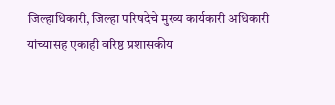जिल्हाधिकारी, जिल्हा परिषदेचे मुख्य कार्यकारी अधिकारी यांच्यासह एकाही वरिष्ठ प्रशासकीय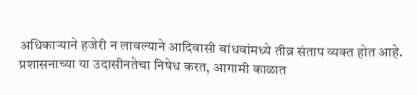अधिकाऱ्याने हजेरी न लावल्याने आदिवासी बांधवांमध्ये तीव्र संताप व्यक्त होत आहे. प्रशासनाच्या या उदासीनतेचा निषेध करत, आगामी काळात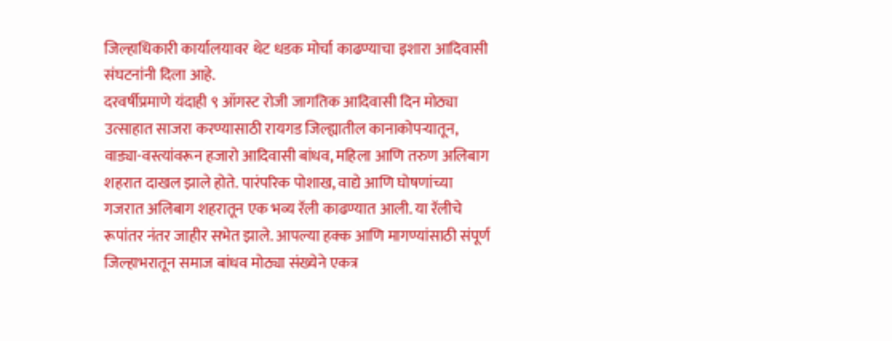जिल्हाधिकारी कार्यालयावर थेट धडक मोर्चा काढण्याचा इशारा आदिवासी संघटनांनी दिला आहे.
दरवर्षीप्रमाणे यंदाही ९ ऑगस्ट रोजी जागतिक आदिवासी दिन मोठ्या उत्साहात साजरा करण्यासाठी रायगड जिल्ह्यातील कानाकोपऱ्यातून, वाड्या-वस्त्यांवरून हजारो आदिवासी बांधव, महिला आणि तरुण अलिबाग शहरात दाखल झाले होते. पारंपरिक पोशाख, वाद्ये आणि घोषणांच्या गजरात अलिबाग शहरातून एक भव्य रॅली काढण्यात आली. या रॅलीचे रूपांतर नंतर जाहीर सभेत झाले. आपल्या हक्क आणि मागण्यांसाठी संपूर्ण जिल्हाभरातून समाज बांधव मोठ्या संख्येने एकत्र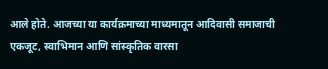आले होते. आजच्या या कार्यक्रमाच्या माध्यमातून आदिवासी समाजाची एकजूट, स्वाभिमान आणि सांस्कृतिक वारसा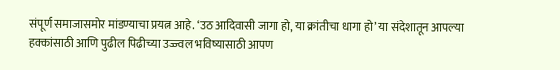संपूर्ण समाजासमोर मांडण्याचा प्रयत्न आहे. ‘उठ आदिवासी जागा हो, या क्रांतीचा धागा हो’ या संदेशातून आपल्या हक्कांसाठी आणि पुढील पिढीच्या उज्ज्वल भविष्यासाठी आपण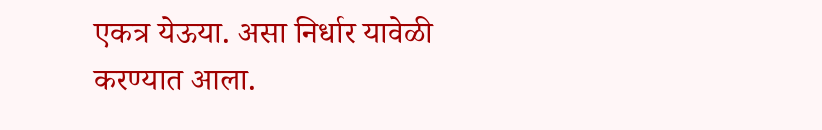एकत्र येऊया. असा निर्धार यावेळी करण्यात आला.